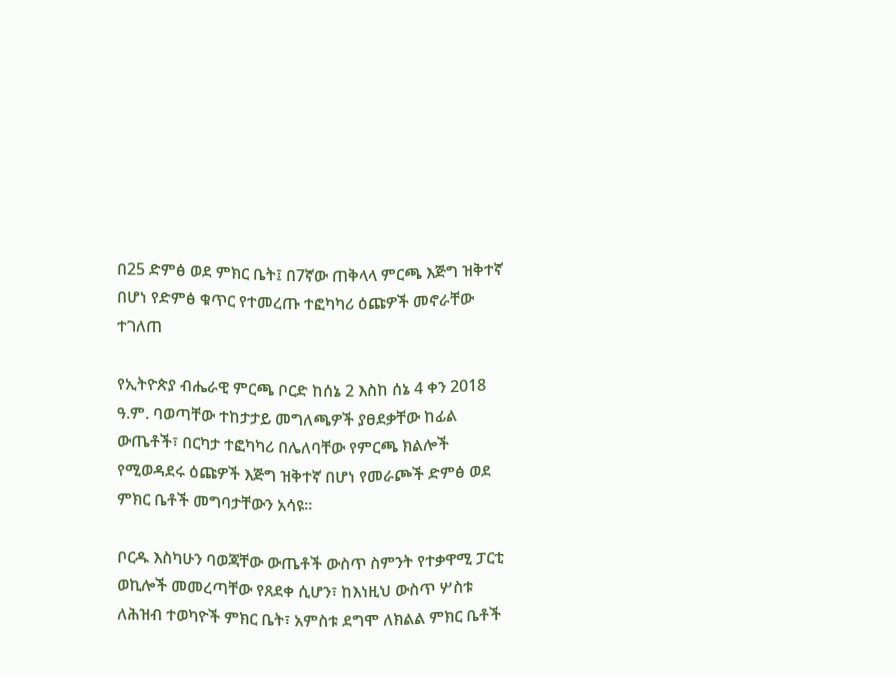በ25 ድምፅ ወደ ምክር ቤት፤ በ7ኛው ጠቅላላ ምርጫ እጅግ ዝቅተኛ በሆነ የድምፅ ቁጥር የተመረጡ ተፎካካሪ ዕጩዎች መኖራቸው ተገለጠ

የኢትዮጵያ ብሔራዊ ምርጫ ቦርድ ከሰኔ 2 እስከ ሰኔ 4 ቀን 2018 ዓ.ም. ባወጣቸው ተከታታይ መግለጫዎች ያፀደቃቸው ከፊል ውጤቶች፣ በርካታ ተፎካካሪ በሌለባቸው የምርጫ ክልሎች የሚወዳደሩ ዕጩዎች እጅግ ዝቅተኛ በሆነ የመራጮች ድምፅ ወደ ምክር ቤቶች መግባታቸውን አሳዩ።

ቦርዱ እስካሁን ባወጃቸው ውጤቶች ውስጥ ስምንት የተቃዋሚ ፓርቲ ወኪሎች መመረጣቸው የጸደቀ ሲሆን፣ ከእነዚህ ውስጥ ሦስቱ ለሕዝብ ተወካዮች ምክር ቤት፣ አምስቱ ደግሞ ለክልል ምክር ቤቶች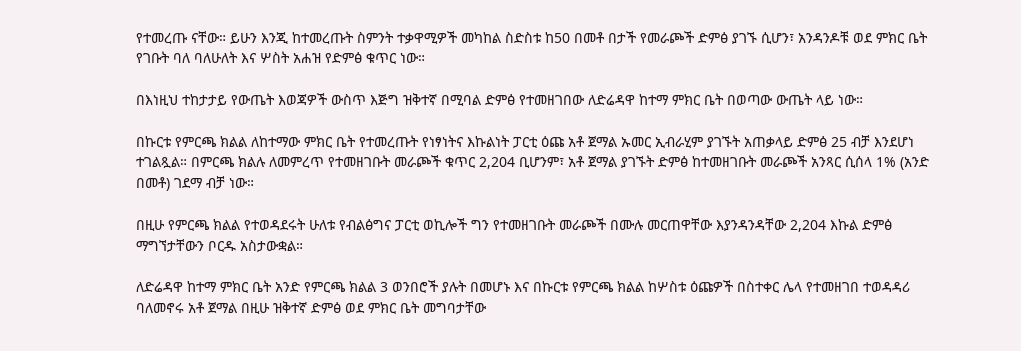የተመረጡ ናቸው። ይሁን እንጂ ከተመረጡት ስምንት ተቃዋሚዎች መካከል ስድስቱ ከ50 በመቶ በታች የመራጮች ድምፅ ያገኙ ሲሆን፣ አንዳንዶቹ ወደ ምክር ቤት የገቡት ባለ ባለሁለት እና ሦስት አሐዝ የድምፅ ቁጥር ነው።

በእነዚህ ተከታታይ የውጤት እወጃዎች ውስጥ እጅግ ዝቅተኛ በሚባል ድምፅ የተመዘገበው ለድሬዳዋ ከተማ ምክር ቤት በወጣው ውጤት ላይ ነው።

በኩርቱ የምርጫ ክልል ለከተማው ምክር ቤት የተመረጡት የነፃነትና እኩልነት ፓርቲ ዕጩ አቶ ጀማል ኡመር ኢብራሂም ያገኙት አጠቃላይ ድምፅ 25 ብቻ እንደሆነ ተገልጿል። በምርጫ ክልሉ ለመምረጥ የተመዘገቡት መራጮች ቁጥር 2,204 ቢሆንም፣ አቶ ጀማል ያገኙት ድምፅ ከተመዘገቡት መራጮች አንጻር ሲሰላ 1% (አንድ በመቶ) ገደማ ብቻ ነው።

በዚሁ የምርጫ ክልል የተወዳደሩት ሁለቱ የብልፅግና ፓርቲ ወኪሎች ግን የተመዘገቡት መራጮች በሙሉ መርጠዋቸው እያንዳንዳቸው 2,204 እኩል ድምፅ ማግኘታቸውን ቦርዱ አስታውቋል።

ለድሬዳዋ ከተማ ምክር ቤት አንድ የምርጫ ክልል 3 ወንበሮች ያሉት በመሆኑ እና በኩርቱ የምርጫ ክልል ከሦስቱ ዕጩዎች በስተቀር ሌላ የተመዘገበ ተወዳዳሪ ባለመኖሩ አቶ ጀማል በዚሁ ዝቅተኛ ድምፅ ወደ ምክር ቤት መግባታቸው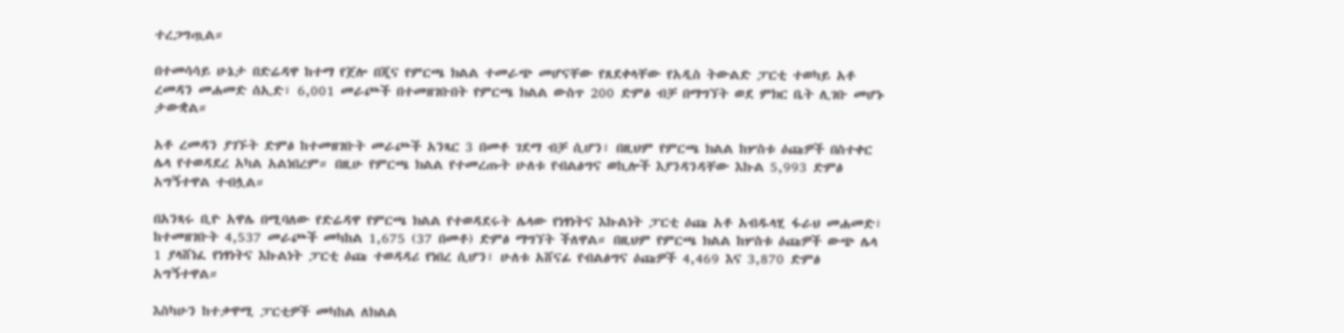ተረጋግጧል።

በተመሳሳይ ሁኔታ በድሬዳዋ ከተማ የጀሎ በጂና የምርጫ ክልል ተመራጭ መሆናቸው የጸደቀላቸው የአዲስ ትውልድ ፓርቲ ተወካይ አቶ ረመዳን መሐመድ ሰኢድ፣ 6,001 መራጮች በተመዘገቡበት የምርጫ ክልል ውስጥ 200 ድምፅ ብቻ በማግኘት ወደ ምክር ቤት ሊገቡ መሆኑ ታውቋል።

አቶ ረመዳን ያገኙት ድምፅ ከተመዘገቡት መራጮች አንጻር 3 በመቶ ገደማ ብቻ ሲሆን፣ በዚህም የምርጫ ክልል ከሦስቱ ዕጩዎች በስተቀር ሌላ የተወዳደረ አካል አልነበረም። በዚሁ የምርጫ ክልል የተመረጡት ሁለቱ የብልፅግና ወኪሎች እያንዳንዳቸው እኩል 5,993 ድምፅ አግኝተዋል ተብሏል።

በአንጻሩ ቢዮ አዋሌ በሚባለው የድሬዳዋ የምርጫ ክልል የተወዳደሩት ሌላው የነፃነትና እኩልነት ፓርቲ ዕጩ አቶ አብዱላሂ ፋራህ መሐመድ፣ ከተመዘገቡት 4,537 መራጮች መካከል 1,675 (37 በመቶ) ድምፅ ማግኘት ችለዋል። በዚህም የምርጫ ክልል ከሦስቱ ዕጩዎች ውጭ ሌላ 1 ያላሸነፈ የነፃነትና እኩልነት ፓርቲ ዕጩ ተወዳዳሪ የነበረ ሲሆን፣ ሁለቱ አሸናፊ የብልፅግና ዕጩዎች 4,469 እና 3,870 ድምፅ አግኝተዋል።

እስካሁን ከተቃዋሚ ፓርቲዎች መካከል ለክልል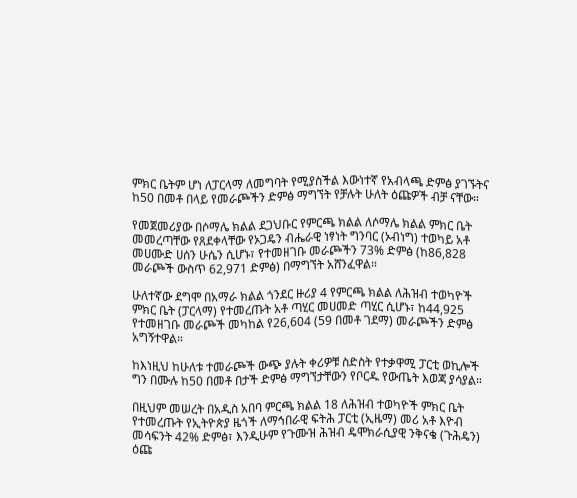ምክር ቤትም ሆነ ለፓርላማ ለመግባት የሚያስችል እውነተኛ የአብላጫ ድምፅ ያገኙትና ከ50 በመቶ በላይ የመራጮችን ድምፅ ማግኘት የቻሉት ሁለት ዕጩዎች ብቻ ናቸው።

የመጀመሪያው በሶማሌ ክልል ደጋህቡር የምርጫ ክልል ለሶማሌ ክልል ምክር ቤት መመረጣቸው የጸደቀላቸው የኦጋዴን ብሔራዊ ነፃነት ግንባር (ኦብነግ) ተወካይ አቶ መሀሙድ ሀሰን ሁሴን ሲሆኑ፣ የተመዘገቡ መራጮችን 73% ድምፅ (ከ86,828 መራጮች ውስጥ 62,971 ድምፅ) በማግኘት አሸንፈዋል።

ሁለተኛው ደግሞ በአማራ ክልል ጎንደር ዙሪያ 4 የምርጫ ክልል ለሕዝብ ተወካዮች ምክር ቤት (ፓርላማ) የተመረጡት አቶ ጣሂር መሀመድ ጣሂር ሲሆኑ፣ ከ44,925 የተመዘገቡ መራጮች መካከል የ26,604 (59 በመቶ ገደማ) መራጮችን ድምፅ አግኝተዋል።

ከእነዚህ ከሁለቱ ተመራጮች ውጭ ያሉት ቀሪዎቹ ስድስት የተቃዋሚ ፓርቲ ወኪሎች ግን በሙሉ ከ50 በመቶ በታች ድምፅ ማግኘታቸውን የቦርዱ የውጤት እወጃ ያሳያል።

በዚህም መሠረት በአዲስ አበባ ምርጫ ክልል 18 ለሕዝብ ተወካዮች ምክር ቤት የተመረጡት የኢትዮጵያ ዜጎች ለማኅበራዊ ፍትሕ ፓርቲ (ኢዜማ) መሪ አቶ እዮብ መሳፍንት 42% ድምፅ፣ እንዲሁም የጉሙዝ ሕዝብ ዴሞክራሲያዊ ንቅናቄ (ጉሕዴን) ዕጩ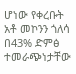ሆነው የቀረቡት አቶ መኮንን ጎለሳ በ43% ድምፅ ተመራጭነታቸው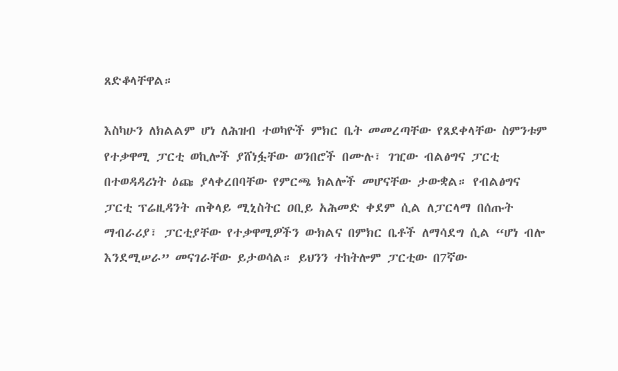ጸድቆላቸዋል።

እስካሁን ለክልልም ሆነ ለሕዝብ ተወካዮች ምክር ቤት መመረጣቸው የጸደቀላቸው ስምንቱም የተቃዋሚ ፓርቲ ወኪሎች ያሸነፏቸው ወንበሮች በሙሉ፣ ገዢው ብልፅግና ፓርቲ በተወዳዳሪነት ዕጩ ያላቀረበባቸው የምርጫ ክልሎች መሆናቸው ታውቋል። የብልፅግና ፓርቲ ፕሬዚዳንት ጠቅላይ ሚኒስትር ዐቢይ አሕመድ ቀደም ሲል ለፓርላማ በሰጡት ማብራሪያ፣ ፓርቲያቸው የተቃዋሚዎችን ውክልና በምክር ቤቶች ለማሳደግ ሲል “ሆነ ብሎ እንደሚሠራ” መናገራቸው ይታወሳል። ይህንን ተከትሎም ፓርቲው በ7ኛው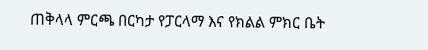ጠቅላላ ምርጫ በርካታ የፓርላማ እና የክልል ምክር ቤት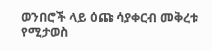ወንበሮች ላይ ዕጩ ሳያቀርብ መቅረቱ የሚታወስ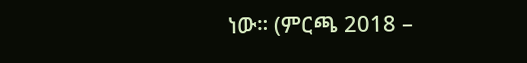ነው። (ምርጫ 2018 –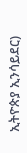ኢትዮጵያ ኢንሳይደር)